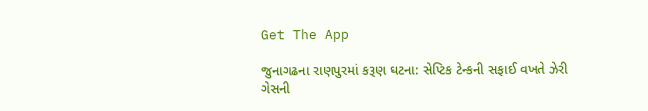Get The App

જુનાગઢના રાણપુરમાં કરૂણ ઘટના: સેપ્ટિક ટેન્કની સફાઈ વખતે ઝેરી ગેસની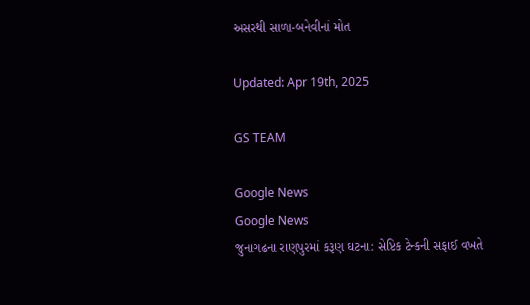અસરથી સાળા-બનેવીનાં મોત

Updated: Apr 19th, 2025

GS TEAM

Google News
Google News
જુનાગઢના રાણપુરમાં કરૂણ ઘટના: સેપ્ટિક ટેન્કની સફાઈ વખતે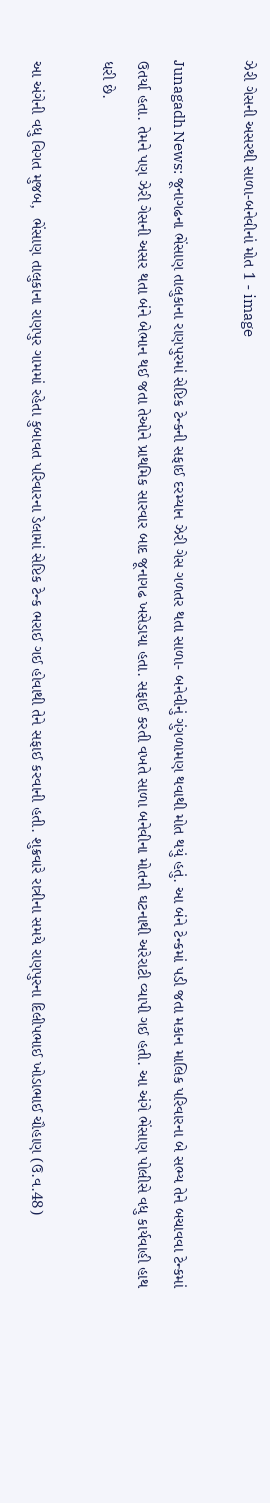ઝેરી ગેસની અસરથી સાળા-બનેવીનાં મોત 1 - image

Junagadh News: જૂનાગઢના ભેંસાણ તાલુકાના રાણપુરમાં સેપ્ટિક ટેન્કની સફાઈ દરમ્યાન ઝેરી ગેસ ગળતર થતા સાળા- બનેવીનું ગુંગળામણ થવાથી મોત થયું હતું. આ બંને ટેન્કમાં પડી જતા મકાન માલિક પરિવારના બે સભ્ય તેને બચાવવા ટેન્કમાં ઉતર્યા હતા. તેમને પણ ઝેરી ગેસની અસર થતા બંને બેભાન થઈ જતા તેઓને પ્રાથમિક સારવાર બાદ જૂનાગઢ ખસેડાયા હતા. સફાઈ કરતી વખતે સાળા બનેવીના મોતની ઘટનાથી અરેરાટી વ્યાપી ગઈ હતી. આ અંગે ભેંસાણ પોલીસે વધુ કાર્યવાહી હાથ ધરી છે.

આ અંગેની વધુ વિગત મુજબ,  ભેંસાણ તાલુકાના રાણપુર ગામમાં રહેતા કુબાવત પરિવારના ડેલામાં સેપ્ટિક ટેન્ક ભરાઈ ગઈ હોવાથી તેને સફાઈ કરવાની હતી. શુક્રવારે રાત્રીના સમયે રાણપુરના દિલીપભાઈ ખોડાભાઈ ચૌહાણ (ઉ.વ.48)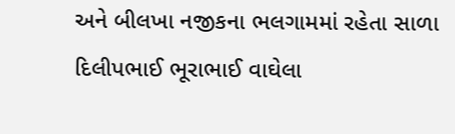અને બીલખા નજીકના ભલગામમાં રહેતા સાળા દિલીપભાઈ ભૂરાભાઈ વાઘેલા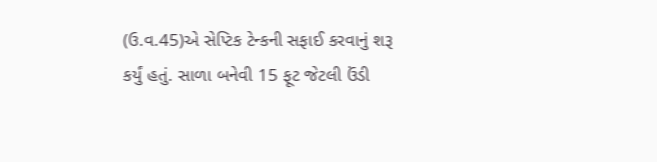(ઉ.વ.45)એ સેપ્ટિક ટેન્કની સફાઈ કરવાનું શરૂ કર્યું હતું. સાળા બનેવી 15 ફૂટ જેટલી ઉંડી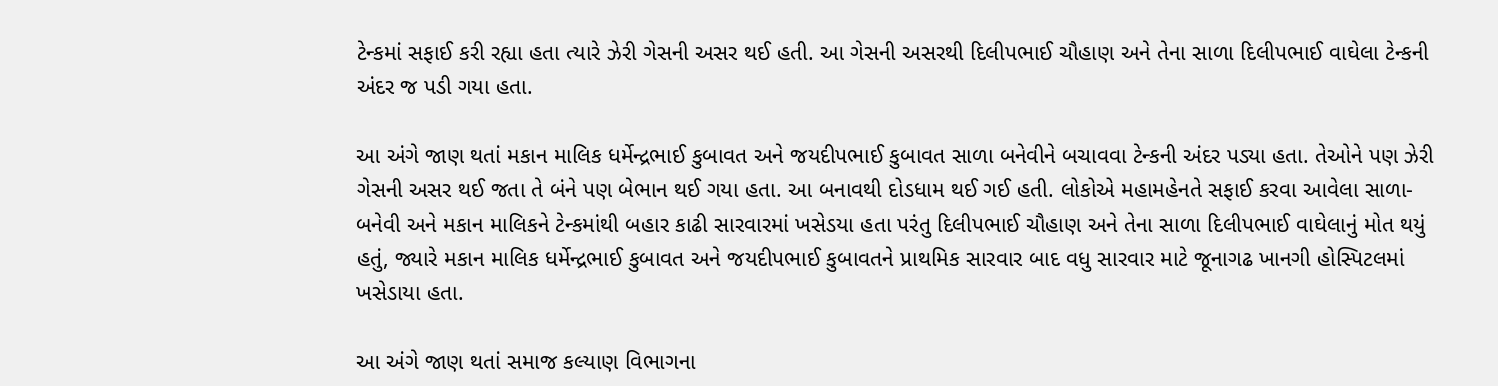ટેન્કમાં સફાઈ કરી રહ્યા હતા ત્યારે ઝેરી ગેસની અસર થઈ હતી. આ ગેસની અસરથી દિલીપભાઈ ચૌહાણ અને તેના સાળા દિલીપભાઈ વાઘેલા ટેન્કની અંદર જ પડી ગયા હતા.

આ અંગે જાણ થતાં મકાન માલિક ધર્મેન્દ્રભાઈ કુબાવત અને જયદીપભાઈ કુબાવત સાળા બનેવીને બચાવવા ટેન્કની અંદર પડ્યા હતા. તેઓને પણ ઝેરી ગેસની અસર થઈ જતા તે બંને પણ બેભાન થઈ ગયા હતા. આ બનાવથી દોડધામ થઈ ગઈ હતી. લોકોએ મહામહેનતે સફાઈ કરવા આવેલા સાળા-બનેવી અને મકાન માલિકને ટેન્કમાંથી બહાર કાઢી સારવારમાં ખસેડયા હતા પરંતુ દિલીપભાઈ ચૌહાણ અને તેના સાળા દિલીપભાઈ વાઘેલાનું મોત થયું હતું, જ્યારે મકાન માલિક ધર્મેન્દ્રભાઈ કુબાવત અને જયદીપભાઈ કુબાવતને પ્રાથમિક સારવાર બાદ વધુ સારવાર માટે જૂનાગઢ ખાનગી હોસ્પિટલમાં ખસેડાયા હતા.

આ અંગે જાણ થતાં સમાજ કલ્યાણ વિભાગના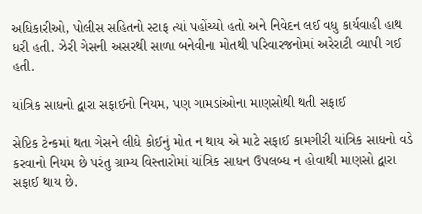અધિકારીઓ, પોલીસ સહિતનો સ્ટાફ ત્યાં પહોંચ્યો હતો અને નિવેદન લઈ વધુ કાર્યવાહી હાથ ધરી હતી. ઝેરી ગેસની અસરથી સાળા બનેવીના મોતથી પરિવારજનોમાં અરેરાટી વ્યાપી ગઈ હતી.

યાંત્રિક સાધનો દ્વારા સફાઈનો નિયમ, પણ ગામડાંઓના માણસોથી થતી સફાઈ

સેપ્ટિક ટેન્કમાં થતા ગેસને લીધે કોઈનું મોત ન થાય એ માટે સફાઈ કામગીરી યાંત્રિક સાધનો વડે કરવાનો નિયમ છે પરંતુ ગ્રામ્ય વિસ્તારોમાં યાંત્રિક સાધન ઉપલબ્ધ ન હોવાથી માણસો દ્વારા સફાઈ થાય છે.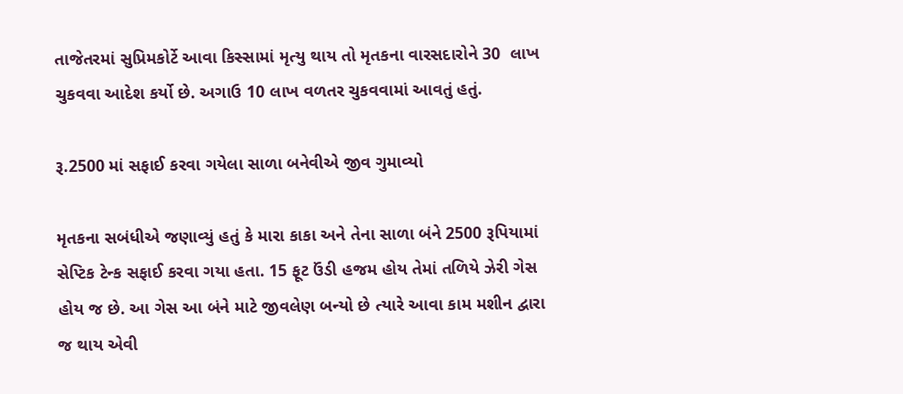તાજેતરમાં સુપ્રિમકોર્ટે આવા કિસ્સામાં મૃત્યુ થાય તો મૃતકના વારસદારોને 30  લાખ ચુકવવા આદેશ કર્યો છે. અગાઉ 10 લાખ વળતર ચુકવવામાં આવતું હતું.

રૂ.2500 માં સફાઈ કરવા ગયેલા સાળા બનેવીએ જીવ ગુમાવ્યો

મૃતકના સબંધીએ જણાવ્યું હતું કે મારા કાકા અને તેના સાળા બંને 2500 રૂપિયામાં સેપ્ટિક ટેન્ક સફાઈ કરવા ગયા હતા. 15 ફૂટ ઉંડી હજમ હોય તેમાં તળિયે ઝેરી ગેસ હોય જ છે. આ ગેસ આ બંને માટે જીવલેણ બન્યો છે ત્યારે આવા કામ મશીન દ્વારા જ થાય એવી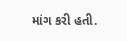માંગ કરી હતી.